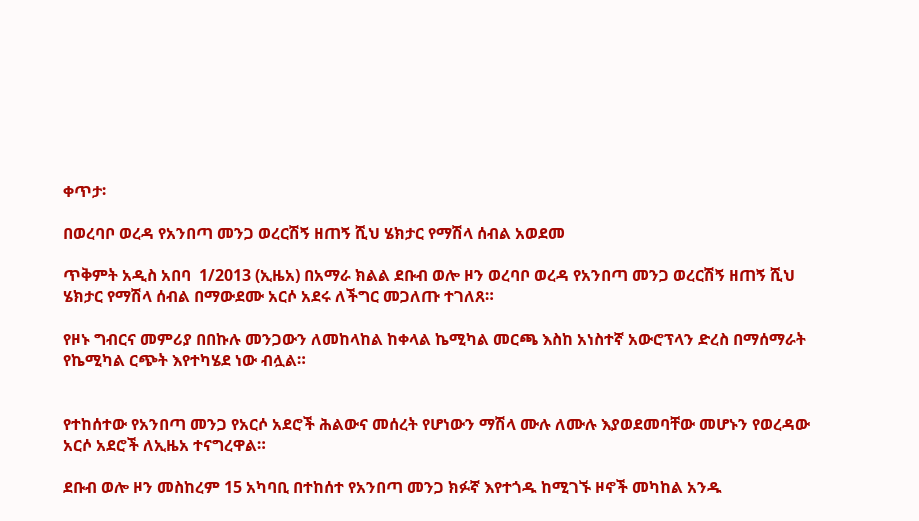ቀጥታ፡

በወረባቦ ወረዳ የአንበጣ መንጋ ወረርሽኝ ዘጠኝ ሺህ ሄክታር የማሽላ ሰብል አወደመ

ጥቅምት አዲስ አበባ  1/2013 (ኢዜአ) በአማራ ክልል ደቡብ ወሎ ዞን ወረባቦ ወረዳ የአንበጣ መንጋ ወረርሽኝ ዘጠኝ ሺህ ሄክታር የማሽላ ሰብል በማውደሙ አርሶ አደሩ ለችግር መጋለጡ ተገለጸ።

የዞኑ ግብርና መምሪያ በበኩሉ መንጋውን ለመከላከል ከቀላል ኬሚካል መርጫ እስከ አነስተኛ አውሮፕላን ድረስ በማሰማራት የኬሚካል ርጭት እየተካሄደ ነው ብሏል።


የተከሰተው የአንበጣ መንጋ የአርሶ አደሮች ሕልውና መሰረት የሆነውን ማሽላ ሙሉ ለሙሉ እያወደመባቸው መሆኑን የወረዳው አርሶ አደሮች ለኢዜአ ተናግረዋል።

ደቡብ ወሎ ዞን መስከረም 15 አካባቢ በተከሰተ የአንበጣ መንጋ ክፉኛ እየተጎዱ ከሚገኙ ዞኖች መካከል አንዱ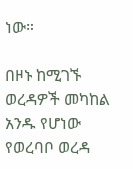ነው።

በዞኑ ከሚገኙ ወረዳዎች መካከል አንዱ የሆነው የወረባቦ ወረዳ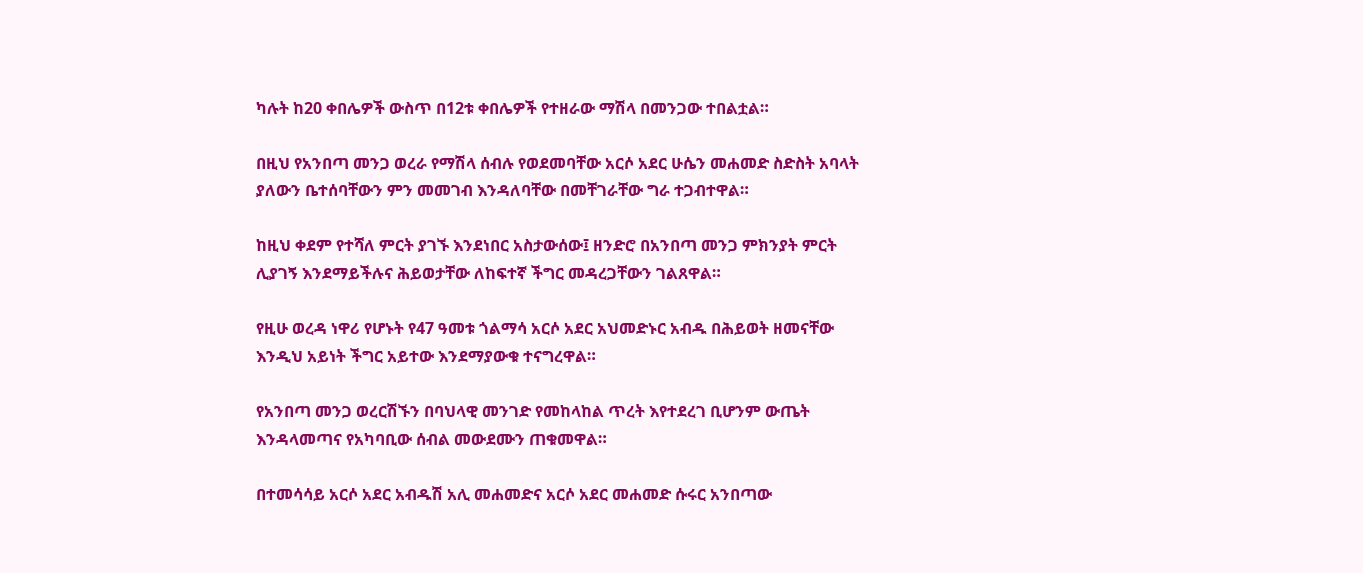ካሉት ከ20 ቀበሌዎች ውስጥ በ12ቱ ቀበሌዎች የተዘራው ማሽላ በመንጋው ተበልቷል።

በዚህ የአንበጣ መንጋ ወረራ የማሽላ ሰብሉ የወደመባቸው አርሶ አደር ሁሴን መሐመድ ስድስት አባላት ያለውን ቤተሰባቸውን ምን መመገብ እንዳለባቸው በመቸገራቸው ግራ ተጋብተዋል።

ከዚህ ቀደም የተሻለ ምርት ያገኙ እንደነበር አስታውሰው፤ ዘንድሮ በአንበጣ መንጋ ምክንያት ምርት ሊያገኝ እንደማይችሉና ሕይወታቸው ለከፍተኛ ችግር መዳረጋቸውን ገልጸዋል።

የዚሁ ወረዳ ነዋሪ የሆኑት የ47 ዓመቱ ጎልማሳ አርሶ አደር አህመድኑር አብዱ በሕይወት ዘመናቸው እንዲህ አይነት ችግር አይተው እንደማያውቁ ተናግረዋል።

የአንበጣ መንጋ ወረርሽኙን በባህላዊ መንገድ የመከላከል ጥረት እየተደረገ ቢሆንም ውጤት እንዳላመጣና የአካባቢው ሰብል መውደሙን ጠቁመዋል።

በተመሳሳይ አርሶ አደር አብዱሽ አሊ መሐመድና አርሶ አደር መሐመድ ሱሩር አንበጣው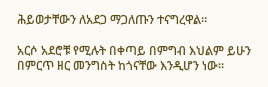ሕይወታቸውን ለአደጋ ማጋለጡን ተናግረዋል።

አርሶ አደሮቹ የሚሉት በቀጣይ በምግብ እህልም ይሁን በምርጥ ዘር መንግስት ከጎናቸው እንዲሆን ነው።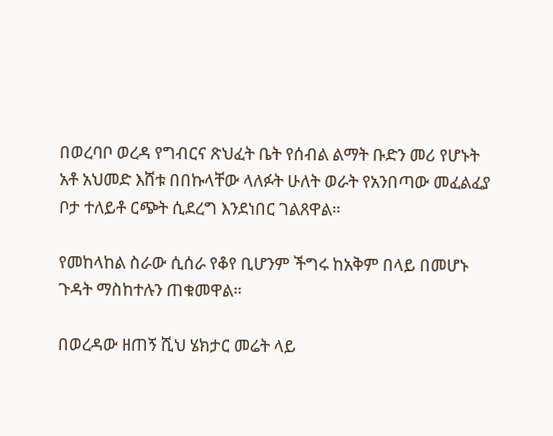በወረባቦ ወረዳ የግብርና ጽህፈት ቤት የሰብል ልማት ቡድን መሪ የሆኑት አቶ አህመድ እሸቱ በበኩላቸው ላለፉት ሁለት ወራት የአንበጣው መፈልፈያ ቦታ ተለይቶ ርጭት ሲደረግ እንደነበር ገልጸዋል።

የመከላከል ስራው ሲሰራ የቆየ ቢሆንም ችግሩ ከአቅም በላይ በመሆኑ ጉዳት ማስከተሉን ጠቁመዋል።

በወረዳው ዘጠኝ ሺህ ሄክታር መሬት ላይ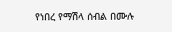የነበረ የማሽላ ሰብል በሙሉ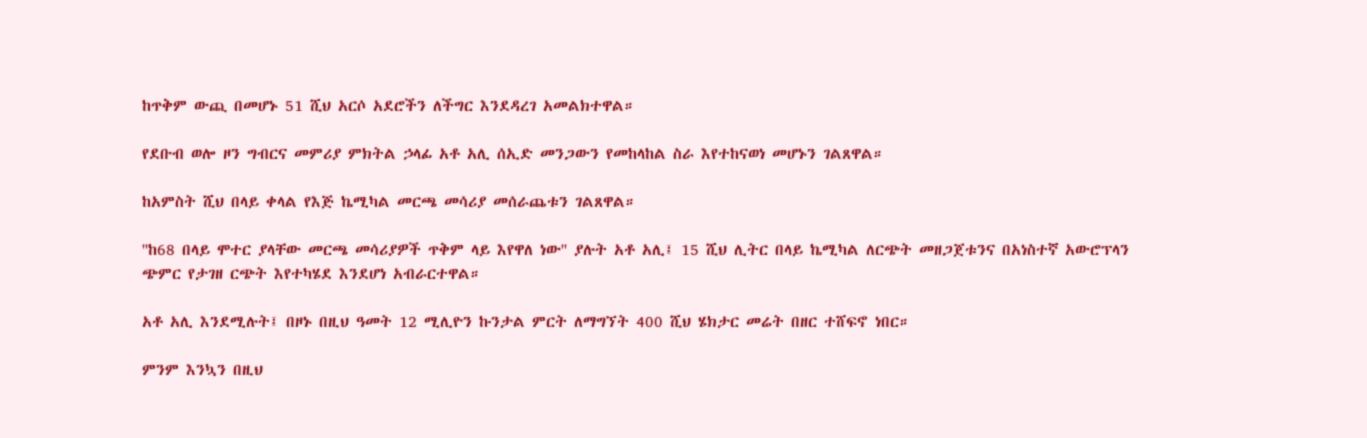ከጥቅም ውጪ በመሆኑ 51 ሺህ አርሶ አደሮችን ለችግር እንደዳረገ አመልክተዋል።

የደቡብ ወሎ ዞን ግብርና መምሪያ ምክትል ኃላፊ አቶ አሊ ሰኢድ መንጋውን የመከላከል ስራ እየተከናወነ መሆኑን ገልጸዋል።

ከአምስት ሺህ በላይ ቀላል የእጅ ኬሚካል መርጫ መሳሪያ መሰራጨቱን ገልጸዋል።

''ከ68 በላይ ሞተር ያላቸው መርጫ መሳሪያዎች ጥቅም ላይ እየዋለ ነው'' ያሉት አቶ አሊ፤ 15 ሺህ ሊትር በላይ ኬሚካል ለርጭት መዘጋጀቱንና በአነስተኛ አውሮፕላን ጭምር የታገዘ ርጭት እየተካሄደ እንደሆነ አብራርተዋል።

አቶ አሊ እንደሚሉት፤ በዞኑ በዚህ ዓመት 12 ሚሊዮን ኩንታል ምርት ለማግኘት 400 ሺህ ሄክታር መሬት በዘር ተሸፍኖ ነበር።

ምንም እንኳን በዚህ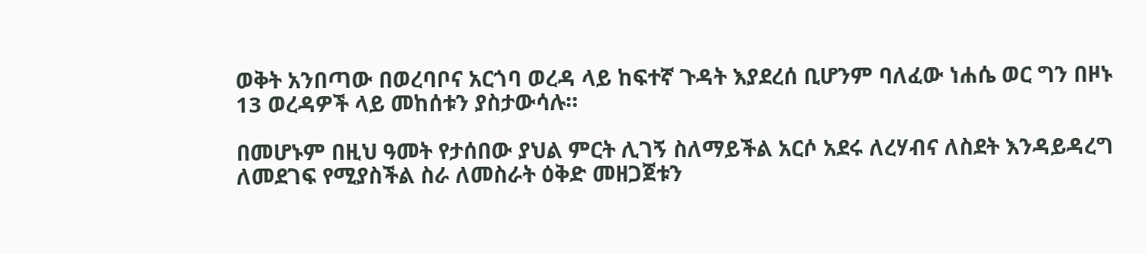ወቅት አንበጣው በወረባቦና አርጎባ ወረዳ ላይ ከፍተኛ ጉዳት እያደረሰ ቢሆንም ባለፈው ነሐሴ ወር ግን በዞኑ 13 ወረዳዎች ላይ መከሰቱን ያስታውሳሉ።

በመሆኑም በዚህ ዓመት የታሰበው ያህል ምርት ሊገኝ ስለማይችል አርሶ አደሩ ለረሃብና ለስደት እንዳይዳረግ ለመደገፍ የሚያስችል ስራ ለመስራት ዕቅድ መዘጋጀቱን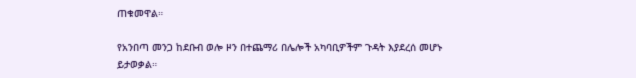ጠቁመዋል።

የአንበጣ መንጋ ከደቡብ ወሎ ዞን በተጨማሪ በሌሎች አካባቢዎችም ጉዳት እያደረሰ መሆኑ ይታወቃል።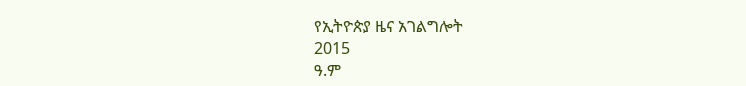የኢትዮጵያ ዜና አገልግሎት
2015
ዓ.ም